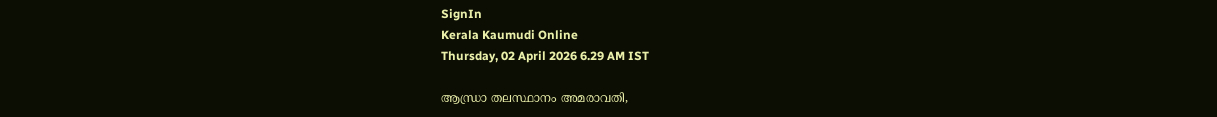SignIn
Kerala Kaumudi Online
Thursday, 02 April 2026 6.29 AM IST

ആന്ധ്രാ തലസ്ഥാനം അമരാവതി,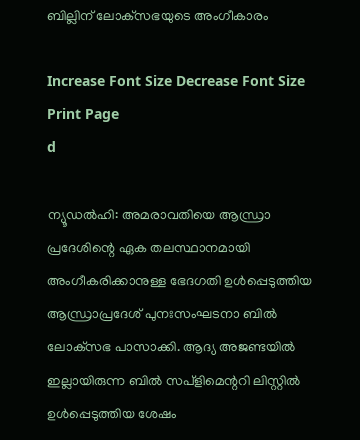ബില്ലിന് ലോക്‌സഭയുടെ അംഗീകാരം

Increase Font Size Decrease Font Size Print Page
d

ന്യൂഡൽഹി: അമരാവതിയെ ആന്ധ്രാ പ്രദേശിന്റെ ഏക തലസ്ഥാനമായി അംഗീകരിക്കാനുള്ള ഭേദഗതി ഉൾപ്പെടുത്തിയ ആന്ധ്രാപ്രദേശ് പുനഃസംഘടനാ ബിൽ ലോക്‌സഭ പാസാക്കി. ആദ്യ അജണ്ടയിൽ ഇല്ലായിരുന്ന ബിൽ സപ‌്ളിമെന്ററി ലിസ്റ്റിൽ ഉൾപ്പെടുത്തിയ ശേഷം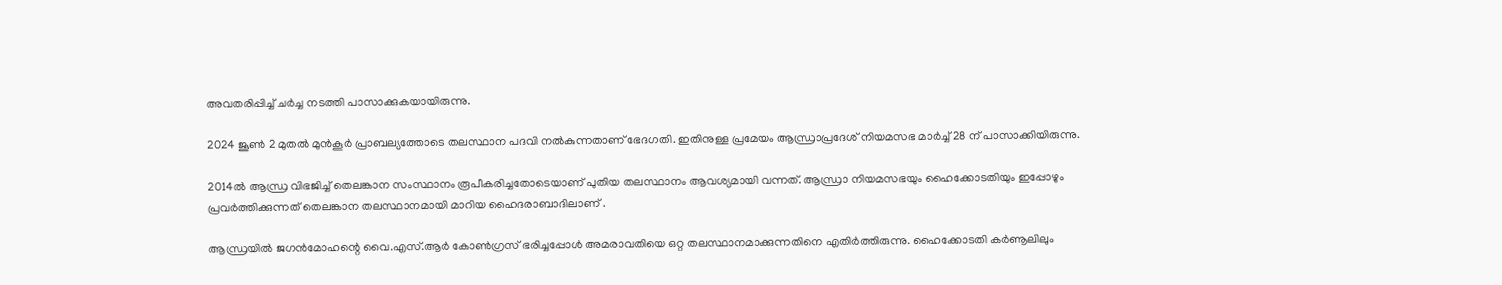അവതരിപ്പിച്ച് ചർച്ച നടത്തി പാസാക്കുകയായിരുന്നു.

2024 ജൂൺ 2 മുതൽ മുൻകൂർ പ്രാബല്യത്തോടെ തലസ്ഥാന പദവി നൽകുന്നതാണ് ഭേദഗതി. ഇതിനുള്ള പ്രമേയം ആന്ധ്രാപ്രദേശ് നിയമസഭ മാർച്ച് 28 ന് പാസാക്കിയിരുന്നു.

2014ൽ ആന്ധ്ര വിഭജിച്ച് തെലങ്കാന സംസ്ഥാനം രൂപീകരിച്ചതോടെയാണ് പുതിയ തലസ്ഥാനം ആവശ്യമായി വന്നത്. ആന്ധ്രാ നിയമസഭയും ഹൈക്കോടതിയും ഇപ്പോഴും പ്രവർത്തിക്കുന്നത് തെലങ്കാന തലസ്ഥാനമായി മാറിയ ഹൈദരാബാദിലാണ് .

ആന്ധ്രയിൽ ജഗൻമോഹന്റെ വൈ.എസ്.ആർ കോൺഗ്രസ് ഭരിച്ചപ്പോൾ അമരാവതിയെ ഒറ്റ തലസ്ഥാനമാക്കുന്നതിനെ എതിർത്തിരുന്നു. ഹൈക്കോടതി കർണൂലിലും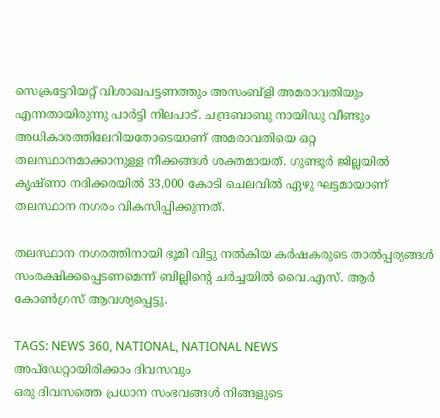സെക്രട്ടേറിയറ്റ് വിശാഖപട്ടണത്തും അസംബ്ളി അമരാവതിയും എന്നതായിരുന്നു പാർട്ടി നിലപാട്. ചന്ദ്രബാബു നായിഡു വീണ്ടും അധികാരത്തിലേറിയതോടെയാണ് അമരാവതിയെ ഒറ്റ തലസ്ഥാനമാക്കാനുള്ള നീക്കങ്ങൾ ശക്തമായത്. ഗുണ്ടൂർ ജില്ലയിൽ കൃഷ്ണാ നദിക്കരയിൽ 33,000 കോടി ചെലവിൽ ഏഴു ഘട്ടമായാണ് തലസ്ഥാന നഗരം വികസിപ്പിക്കുന്നത്.

തലസ്ഥാന നഗരത്തിനായി ഭൂമി വിട്ടു നൽകിയ കർഷകരുടെ താൽപ്പര്യങ്ങൾ സംരക്ഷിക്കപ്പെടണമെന്ന് ബില്ലിന്റെ ചർച്ചയിൽ വൈ.എസ്. ആർ കോൺഗ്രസ് ആവശ്യപ്പെട്ടു.

TAGS: NEWS 360, NATIONAL, NATIONAL NEWS
അപ്ഡേറ്റായിരിക്കാം ദിവസവും
ഒരു ദിവസത്തെ പ്രധാന സംഭവങ്ങൾ നിങ്ങളുടെ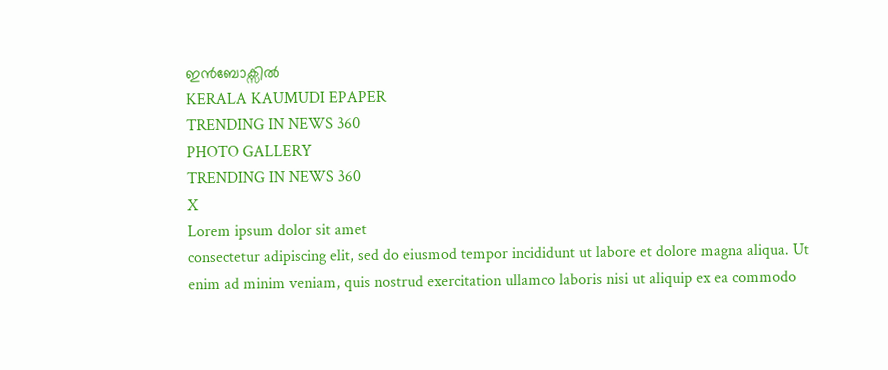ഇൻബോക്സിൽ
KERALA KAUMUDI EPAPER
TRENDING IN NEWS 360
PHOTO GALLERY
TRENDING IN NEWS 360
X
Lorem ipsum dolor sit amet
consectetur adipiscing elit, sed do eiusmod tempor incididunt ut labore et dolore magna aliqua. Ut enim ad minim veniam, quis nostrud exercitation ullamco laboris nisi ut aliquip ex ea commodo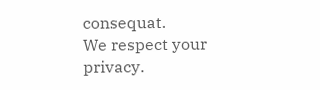consequat.
We respect your privacy.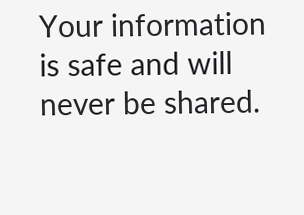Your information is safe and will never be shared.